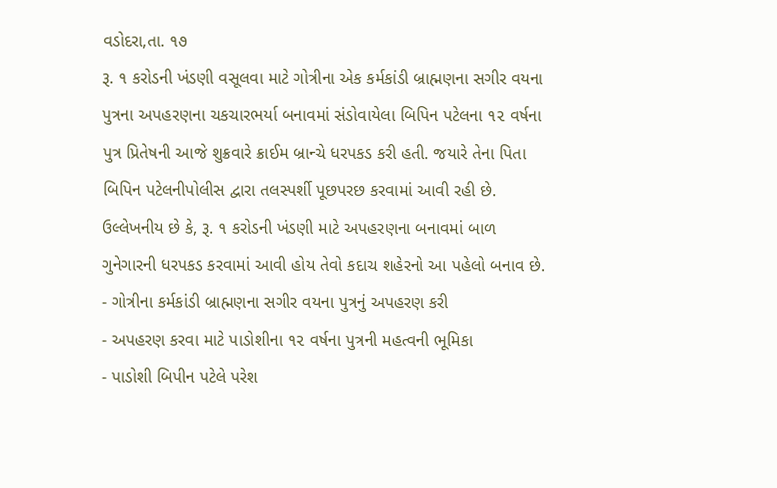વડોદરા,તા. ૧૭
રૂ. ૧ કરોડની ખંડણી વસૂલવા માટે ગોત્રીના એક કર્મકાંડી બ્રાહ્મણના સગીર વયના પુત્રના અપહરણના ચકચારભર્યા બનાવમાં સંડોવાયેલા બિપિન પટેલના ૧૨ વર્ષના પુત્ર પ્રિતેષની આજે શુક્રવારે ક્રાઈમ બ્રાન્ચે ધરપકડ કરી હતી. જયારે તેના પિતા બિપિન પટેલનીપોલીસ દ્વારા તલસ્પર્શી પૂછપરછ કરવામાં આવી રહી છે. ઉલ્લેખનીય છે કે, રૂ. ૧ કરોડની ખંડણી માટે અપહરણના બનાવમાં બાળ ગુનેગારની ધરપકડ કરવામાં આવી હોય તેવો કદાચ શહેરનો આ પહેલો બનાવ છે.
- ગોત્રીના કર્મકાંડી બ્રાહ્મણના સગીર વયના પુત્રનું અપહરણ કરી
- અપહરણ કરવા માટે પાડોશીના ૧૨ વર્ષના પુત્રની મહત્વની ભૂમિકા
- પાડોશી બિપીન પટેલે પરેશ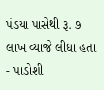પંડયા પાસેથી રૂ. ૭ લાખ વ્યાજે લીધા હતા
- પાડોશી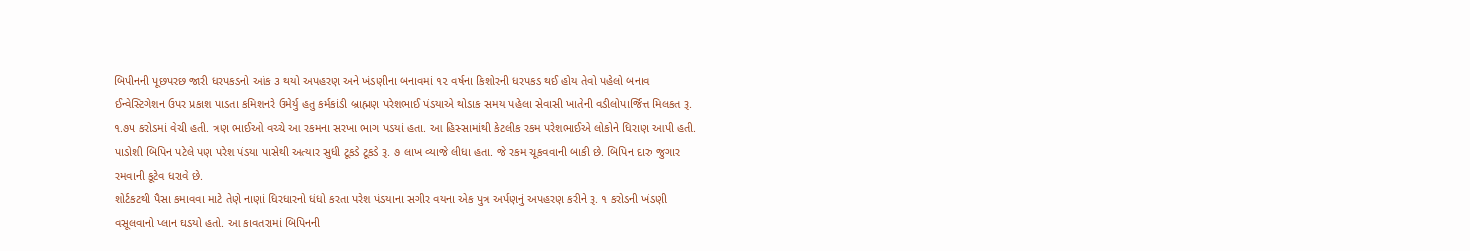બિપીનની પૂછપરછ જારી ધરપકડનો આંક ૩ થયો અપહરણ અને ખંડણીના બનાવમાં ૧૨ વર્ષના કિશોરની ધરપકડ થઈ હોય તેવો પહેલો બનાવ
ઈન્વેસ્ટિગેશન ઉપર પ્રકાશ પાડતા કમિશનરે ઉમેર્યુ હતુ કર્મકાંડી બ્રાહ્મણ પરેશભાઈ પંડયાએ થોડાક સમય પહેલા સેવાસી ખાતેની વડીલોપાર્જિત્ત મિલકત રૂ. ૧.૭૫ કરોડમાં વેચી હતી. ત્રણ ભાઈઓ વચ્ચે આ રકમના સરખા ભાગ પડયાં હતા. આ હિસ્સામાંથી કેટલીક રકમ પરેશભાઈએ લોકોને ધિરાણ આપી હતી. પાડોશી બિપિન પટેલે પણ પરેશ પંડયા પાસેથી અત્યાર સુધી ટૂકડે ટૂકડે રૂ. ૭ લાખ વ્યાજે લીધા હતા. જે રકમ ચૂકવવાની બાકી છે. બિપિન દારુ જુગાર રમવાની કૂટેવ ધરાવે છે.
શોર્ટકટથી પૈસા કમાવવા માટે તેણે નાણાં ધિરધારનો ધંધો કરતા પરેશ પંડયાના સગીર વયના એક પુત્ર અર્પણનું અપહરણ કરીને રૂ. ૧ કરોડની ખંડણી વસૂલવાનો પ્લાન ઘડયો હતો. આ કાવતરામાં બિપિનની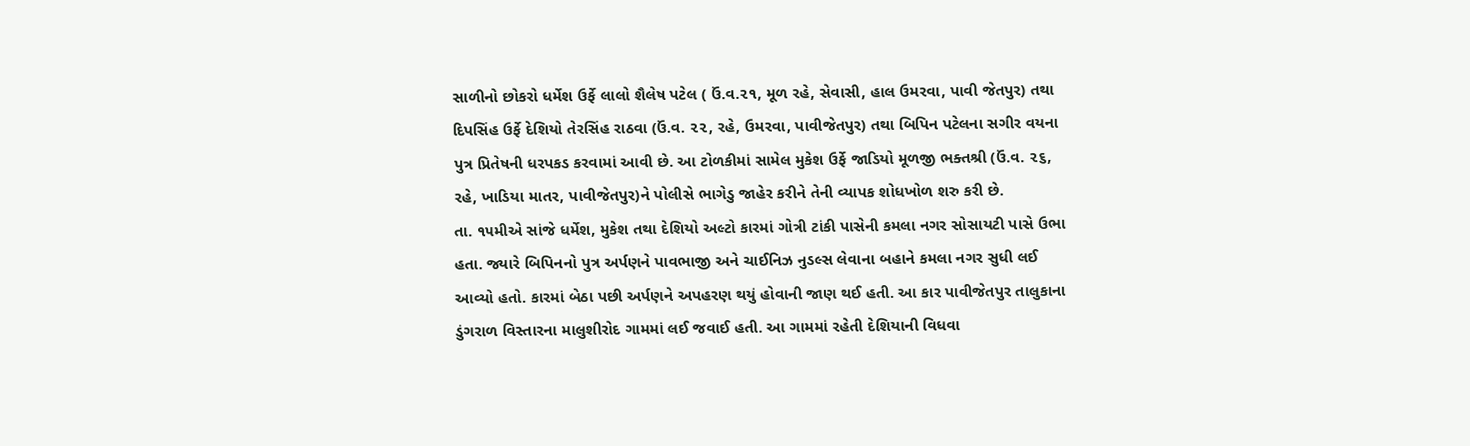સાળીનો છોકરો ધર્મેશ ઉર્ફે લાલો શૈલેષ પટેલ ( ઉં.વ.૨૧, મૂળ રહે, સેવાસી, હાલ ઉમરવા, પાવી જેતપુર) તથા દિપસિંહ ઉર્ફે દેશિયો તેરસિંહ રાઠવા (ઉં.વ. ૨૨, રહે, ઉમરવા, પાવીજેતપુર) તથા બિપિન પટેલના સગીર વયના પુત્ર પ્રિતેષની ધરપકડ કરવામાં આવી છે. આ ટોળકીમાં સામેલ મુકેશ ઉર્ફે જાડિયો મૂળજી ભક્તશ્રી (ઉં.વ. ૨૬, રહે, ખાડિયા માતર, પાવીજેતપુર)ને પોલીસે ભાગેડુ જાહેર કરીને તેની વ્યાપક શોધખોળ શરુ કરી છે.
તા. ૧૫મીએ સાંજે ધર્મેશ, મુકેશ તથા દેશિયો અલ્ટો કારમાં ગોત્રી ટાંકી પાસેની કમલા નગર સોસાયટી પાસે ઉભા હતા. જ્યારે બિપિનનો પુત્ર અર્પણને પાવભાજી અને ચાઈનિઝ નુડલ્સ લેવાના બહાને કમલા નગર સુધી લઈ આવ્યો હતો. કારમાં બેઠા પછી અર્પણને અપહરણ થયું હોવાની જાણ થઈ હતી. આ કાર પાવીજેતપુર તાલુકાના ડુંગરાળ વિસ્તારના માલુશીરોદ ગામમાં લઈ જવાઈ હતી. આ ગામમાં રહેતી દેશિયાની વિધવા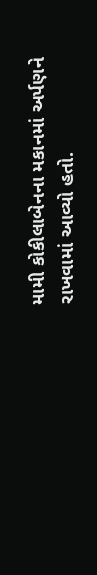મામી કોકીલાબેનના મકાનમાં અર્પણને રાખવામાં આવ્યો હતો.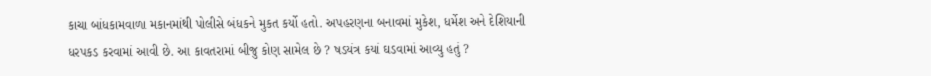કાચા બાંધકામવાળા મકાનમાંથી પોલીસે બંધકને મુકત કર્યો હતો. અપહરણના બનાવમાં મુકેશ, ધર્મેશ અને દેશિયાની ધરપકડ કરવામાં આવી છે. આ કાવતરામાં બીજુ કોણ સામેલ છે ? ષડયંત્ર કયાં ઘડવામાં આવ્યુ હતું ?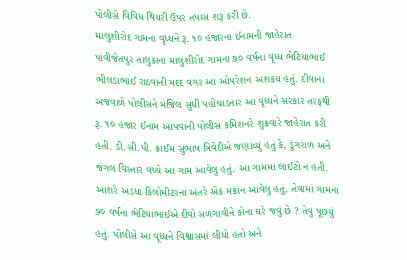પોલીસે વિવિધ થિયરી ઉપર તપાસ શરૂ કરી છે.
માલુશીરોદ ગામના વૃધ્ધને રૂ. ૧૦ હજારના ઈનામની જાહેરાત
પાવીજેતપુર તાલુકાના માલુશીરોદ ગામના ૭૦ વર્ષના વૃધ્ધ ભેટિયાભાઈ ભીલડાભાઈ રાઠવાની મદદ વગર આ ઓપરેશન અશકય હતું. દીવાના અજવાળે પોલીસને મંજિલ સુધી પહોંચાડનાર આ વૃધ્ધને સરકાર તરફથી રૂ. ૧૦ હજાર ઈનામ આપવાની પોલીસ કમિશનરે શુક્રવારે જાહેરાત કરી હતી. ડી.સી.પી. ક્રાઈમ સુભાષ ત્રિવેદીએ જણાવ્યું હતું કે, ડુંગરાળ અને જંગલ વિસ્તાર વચ્ચે આ ગામ આવેલુ હતું. આ ગામમાં લાઈટો ન હતી. આશરે અડધા કિલોમીટરના અંતરે એક મકાન આવેલુ હતું. તેવામાં ગામના ૭૦ વર્ષના ભેટિયાભાઈએ દીવો સળગાવીને કોના ઘરે જવું છે ? તેવુ પૂછયું હતું. પોલીસે આ વૃધ્ધને વિશ્વાસમાં લીધો હતો અને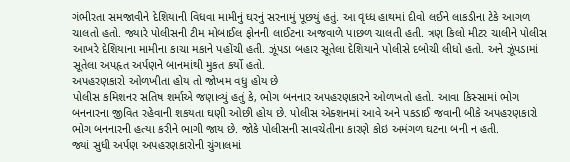ગંભીરતા સમજાવીને દેશિયાની વિધવા મામીનું ઘરનું સરનામું પૂછયું હતું. આ વૃધ્ધ હાથમાં દીવો લઈને લાકડીના ટેકે આગળ ચાલતો હતો. જ્યારે પોલીસની ટીમ મોબાઈલ ફોનની લાઈટના અજવાળે પાછળ ચાલતી હતી. ત્રણ કિલો મીટર ચાલીને પોલીસ આખરે દેશિયાના મામીના કાચા મકાને પહોંચી હતી. ઝૂંપડા બહાર સૂતેલા દેશિયાને પોલીસે દબોચી લીધો હતો. અને ઝૂંપડામાં સૂતેલા અપહૃત અર્પણને બાનમાંથી મુકત કર્યો હતો.
અપહરણકારો ઓળખીતા હોય તો જોખમ વધુ હોય છે
પોલીસ કમિશનર સતિષ શર્માએ જણાવ્યું હતું કે, ભોગ બનનાર અપહરણકારને ઓળખતો હતો. આવા કિસ્સામાં ભોગ બનનારના જીવિત રહેવાની શકયતા ઘણી ઓછી હોય છે. પોલીસ એક્શનમાં આવે અને પકડાઈ જવાની બીકે અપહરણકારો ભોગ બનનારની હત્યા કરીને ભાગી જાય છે. જોકે પોલીસની સાવચેતીના કારણે કોઇ અમંગળ ઘટના બની ન હતી.
જ્યાં સુધી અર્પણ અપહરણકારોની ચુંગાલમાં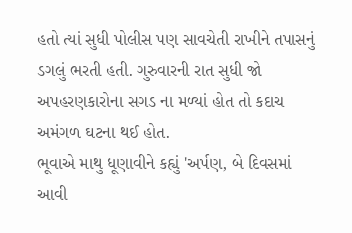હતો ત્યાં સુધી પોલીસ પણ સાવચેતી રાખીને તપાસનું ડગલું ભરતી હતી. ગુરુવારની રાત સુધી જો અપહરણકારોના સગડ ના મળ્યાં હોત તો કદાચ અમંગળ ઘટના થઈ હોત.
ભૂવાએ માથુ ધૂણાવીને કહ્યું 'અર્પણ, બે દિવસમાં આવી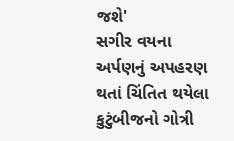જશે'
સગીર વયના અર્પણનું અપહરણ થતાં ચિંતિત થયેલા કુટુંબીજનો ગોત્રી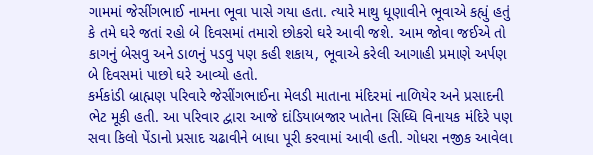ગામમાં જેસીંગભાઈ નામના ભૂવા પાસે ગયા હતા. ત્યારે માથુ ધૂણાવીને ભૂવાએ કહ્યું હતું કે તમે ઘરે જતાં રહો બે દિવસમાં તમારો છોકરો ઘરે આવી જશે. આમ જોવા જઈએ તો કાગનું બેસવુ અને ડાળનું પડવુ પણ કહી શકાય, ભૂવાએ કરેલી આગાહી પ્રમાણે અર્પણ બે દિવસમાં પાછો ઘરે આવ્યો હતો.
કર્મકાંડી બ્રાહ્મણ પરિવારે જેસીંગભાઈના મેલડી માતાના મંદિરમાં નાળિયેર અને પ્રસાદની ભેટ મૂકી હતી. આ પરિવાર દ્વારા આજે દાંડિયાબજાર ખાતેના સિધ્ધિ વિનાયક મંદિરે પણ સવા કિલો પેંડાનો પ્રસાદ ચઢાવીને બાધા પૂરી કરવામાં આવી હતી. ગોધરા નજીક આવેલા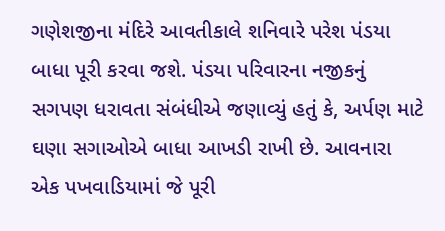ગણેશજીના મંદિરે આવતીકાલે શનિવારે પરેશ પંડયા બાધા પૂરી કરવા જશે. પંડયા પરિવારના નજીકનું સગપણ ધરાવતા સંબંધીએ જણાવ્યું હતું કે, અર્પણ માટે ઘણા સગાઓએ બાધા આખડી રાખી છે. આવનારા એક પખવાડિયામાં જે પૂરી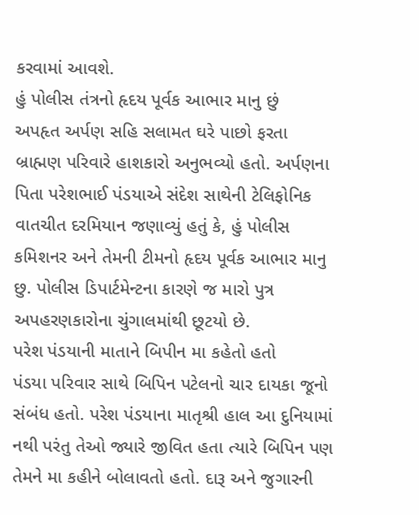કરવામાં આવશે.
હું પોલીસ તંત્રનો હૃદય પૂર્વક આભાર માનુ છું
અપહૃત અર્પણ સહિ સલામત ઘરે પાછો ફરતા બ્રાહ્મણ પરિવારે હાશકારો અનુભવ્યો હતો. અર્પણના પિતા પરેશભાઈ પંડયાએ સંદેશ સાથેની ટેલિફોનિક વાતચીત દરમિયાન જણાવ્યું હતું કે, હું પોલીસ કમિશનર અને તેમની ટીમનો હૃદય પૂર્વક આભાર માનુ છુ. પોલીસ ડિપાર્ટમેન્ટના કારણે જ મારો પુત્ર અપહરણકારોના ચુંગાલમાંથી છૂટયો છે.
પરેશ પંડયાની માતાને બિપીન મા કહેતો હતો
પંડયા પરિવાર સાથે બિપિન પટેલનો ચાર દાયકા જૂનો સંબંધ હતો. પરેશ પંડયાના માતૃશ્રી હાલ આ દુનિયામાં નથી પરંતુ તેઓ જ્યારે જીવિત હતા ત્યારે બિપિન પણ તેમને મા કહીને બોલાવતો હતો. દારૂ અને જુગારની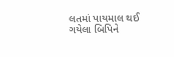લતમાં પાયમાલ થઈ ગયેલા બિપિને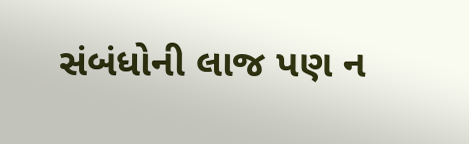સંબંધોની લાજ પણ ન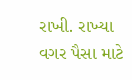રાખી. રાખ્યા વગર પૈસા માટે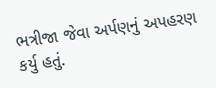ભત્રીજા જેવા અર્પણનું અપહરણ કર્યુ હતું.